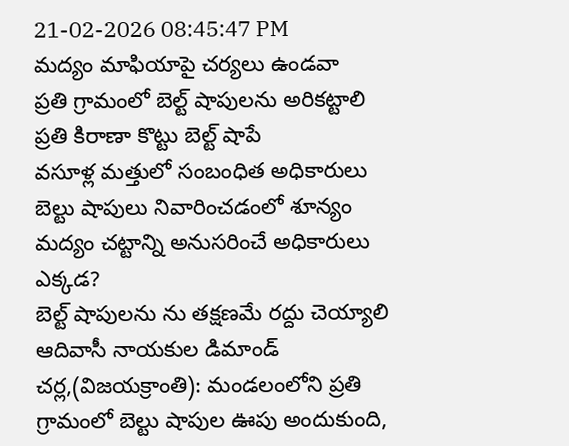21-02-2026 08:45:47 PM
మద్యం మాఫియాపై చర్యలు ఉండవా
ప్రతి గ్రామంలో బెల్ట్ షాపులను అరికట్టాలి
ప్రతి కిరాణా కొట్టు బెల్ట్ షాపే
వసూళ్ల మత్తులో సంబంధిత అధికారులు
బెల్టు షాపులు నివారించడంలో శూన్యం
మద్యం చట్టాన్ని అనుసరించే అధికారులు ఎక్కడ?
బెల్ట్ షాపులను ను తక్షణమే రద్దు చెయ్యాలి
ఆదివాసీ నాయకుల డిమాండ్
చర్ల,(విజయక్రాంతి): మండలంలోని ప్రతి గ్రామంలో బెల్టు షాపుల ఊపు అందుకుంది,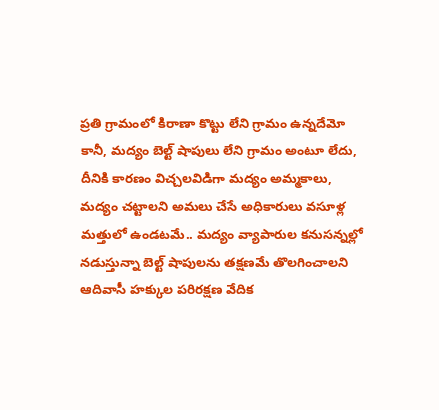ప్రతి గ్రామంలో కిరాణా కొట్టు లేని గ్రామం ఉన్నదేమో కానీ, మద్యం బెల్ట్ షాపులు లేని గ్రామం అంటూ లేదు, దీనికి కారణం విచ్చలవిడిగా మద్యం అమ్మకాలు, మద్యం చట్టాలని అమలు చేసే అధికారులు వసూళ్ల మత్తులో ఉండటమే.. మద్యం వ్యాపారుల కనుసన్నల్లో నడుస్తున్నా బెల్ట్ షాపులను తక్షణమే తొలగించాలని ఆదివాసీ హక్కుల పరిరక్షణ వేదిక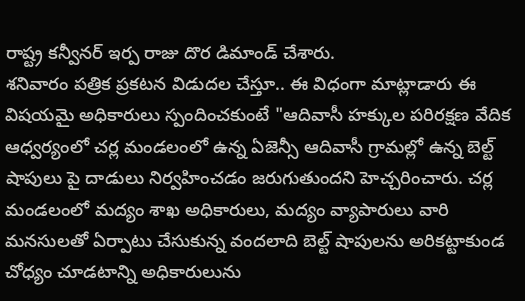రాష్ట్ర కన్వీనర్ ఇర్ప రాజు దొర డిమాండ్ చేశారు.
శనివారం పత్రిక ప్రకటన విడుదల చేస్తూ.. ఈ విధంగా మాట్లాడారు ఈ విషయమై అధికారులు స్పందించకుంటే "ఆదివాసీ హక్కుల పరిరక్షణ వేదిక ఆధ్వర్యంలో చర్ల మండలంలో ఉన్న ఏజెన్సీ ఆదివాసీ గ్రామల్లో ఉన్న బెల్ట్ షాపులు పై దాడులు నిర్వహించడం జరుగుతుందని హెచ్చరించారు. చర్ల మండలంలో మద్యం శాఖ అధికారులు, మద్యం వ్యాపారులు వారి మనసులతో ఏర్పాటు చేసుకున్న వందలాది బెల్ట్ షాపులను అరికట్టాకుండ చోధ్యం చూడటాన్ని అధికారులును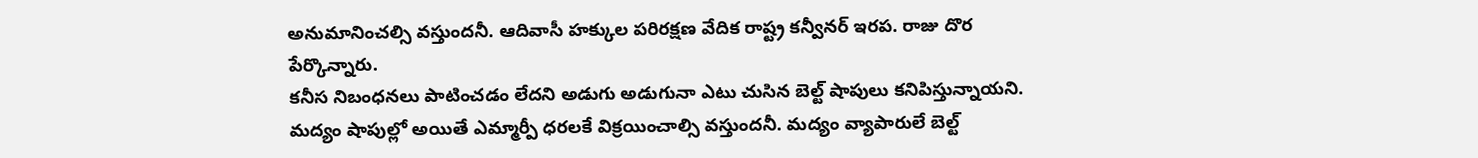అనుమానించల్సి వస్తుందనీ. ఆదివాసీ హక్కుల పరిరక్షణ వేదిక రాష్ట్ర కన్వీనర్ ఇరప. రాజు దొర పేర్కొన్నారు.
కనీస నిబంధనలు పాటించడం లేదని అడుగు అడుగునా ఎటు చుసిన బెల్ట్ షాపులు కనిపిస్తున్నాయని. మద్యం షాపుల్లో అయితే ఎమ్మార్పీ ధరలకే విక్రయించాల్సి వస్తుందనీ. మద్యం వ్యాపారులే బెల్ట్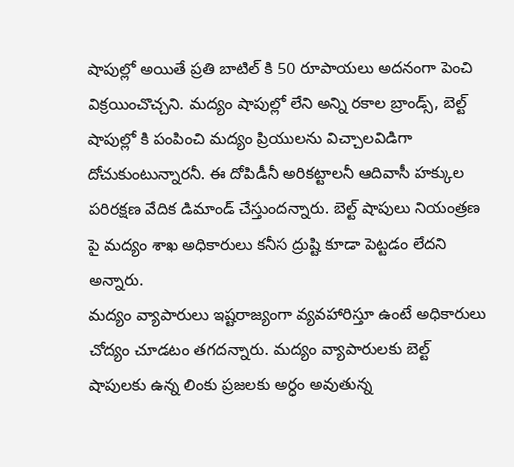షాపుల్లో అయితే ప్రతి బాటిల్ కి 50 రూపాయలు అదనంగా పెంచి విక్రయించొచ్చని. మద్యం షాపుల్లో లేని అన్ని రకాల బ్రాండ్స్, బెల్ట్ షాపుల్లో కి పంపించి మద్యం ప్రియులను విచ్చాలవిడిగా దోచుకుంటున్నారనీ. ఈ దోపిడీనీ అరికట్టాలనీ ఆదివాసీ హక్కుల పరిరక్షణ వేదిక డిమాండ్ చేస్తుందన్నారు. బెల్ట్ షాపులు నియంత్రణ పై మద్యం శాఖ అధికారులు కనీస ద్రుష్టి కూడా పెట్టడం లేదని అన్నారు.
మద్యం వ్యాపారులు ఇష్టరాజ్యంగా వ్యవహారిస్తూ ఉంటే అధికారులు చోద్యం చూడటం తగదన్నారు. మద్యం వ్యాపారులకు బెల్ట్ షాపులకు ఉన్న లింకు ప్రజలకు అర్ధం అవుతున్న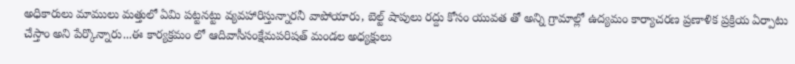అధికారులు మాములు మత్తులో ఏమి పట్టనట్టు వ్యవహారిస్తున్నారనీ వాపోయారు, బెల్ట్ షాపులు రద్దు కోసం యువత తో అన్ని గ్రామాల్లో ఉద్యమం కార్యాచరణ ప్రణాళిక ప్రక్రియ ఏర్పాటు చేస్తాం అని పేర్కొన్నారు...ఈ కార్యక్రమం లో ఆదివాసీసంక్షేమపరిషత్ మండల అధ్యక్షులు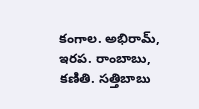కంగాల. అభిరామ్, ఇరప. రాంబాబు, కణితి. సత్తిబాబు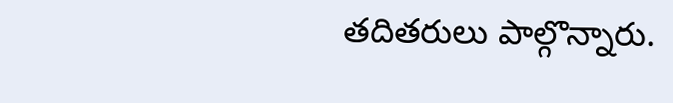తదితరులు పాల్గొన్నారు.